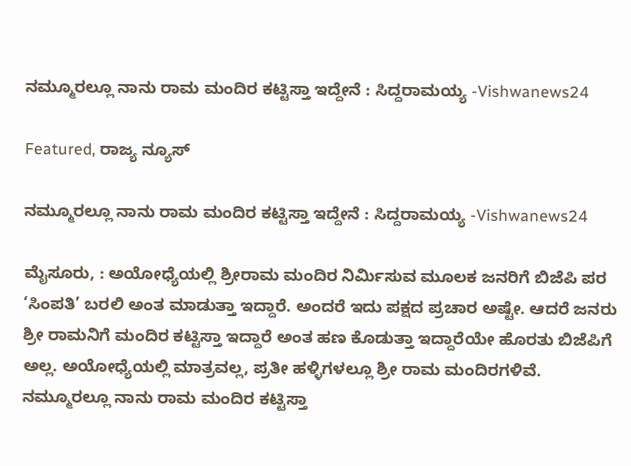ನಮ್ಮೂರಲ್ಲೂ ನಾನು ರಾಮ ಮಂದಿರ ಕಟ್ಟಿಸ್ತಾ ಇದ್ದೇನೆ : ಸಿದ್ದರಾಮಯ್ಯ -Vishwanews24

Featured, ರಾಜ್ಯ ನ್ಯೂಸ್

ನಮ್ಮೂರಲ್ಲೂ ನಾನು ರಾಮ ಮಂದಿರ ಕಟ್ಟಿಸ್ತಾ ಇದ್ದೇನೆ : ಸಿದ್ದರಾಮಯ್ಯ -Vishwanews24

ಮೈಸೂರು, : ಅಯೋಧ್ಯೆಯಲ್ಲಿ ಶ್ರೀರಾಮ ಮಂದಿರ ನಿರ್ಮಿಸುವ ಮೂಲಕ ಜನರಿಗೆ ಬಿಜೆಪಿ ಪರ ‘ಸಿಂಪತಿ’ ಬರಲಿ ಅಂತ ಮಾಡುತ್ತಾ ಇದ್ದಾರೆ. ಅಂದರೆ ಇದು ಪಕ್ಷದ ಪ್ರಚಾರ ಅಷ್ಟೇ. ಆದರೆ ಜನರು ಶ್ರೀ ರಾಮನಿಗೆ ಮಂದಿರ ಕಟ್ಟಿಸ್ತಾ ಇದ್ದಾರೆ ಅಂತ ಹಣ ಕೊಡುತ್ತಾ ಇದ್ದಾರೆಯೇ ಹೊರತು ಬಿಜೆಪಿಗೆ ಅಲ್ಲ. ಅಯೋಧ್ಯೆಯಲ್ಲಿ ಮಾತ್ರವಲ್ಲ, ಪ್ರತೀ ಹಳ್ಳಿಗಳಲ್ಲೂ ಶ್ರೀ ರಾಮ ಮಂದಿರಗಳಿವೆ. ನಮ್ಮೂರಲ್ಲೂ ನಾನು ರಾಮ ಮಂದಿರ ಕಟ್ಟಿಸ್ತಾ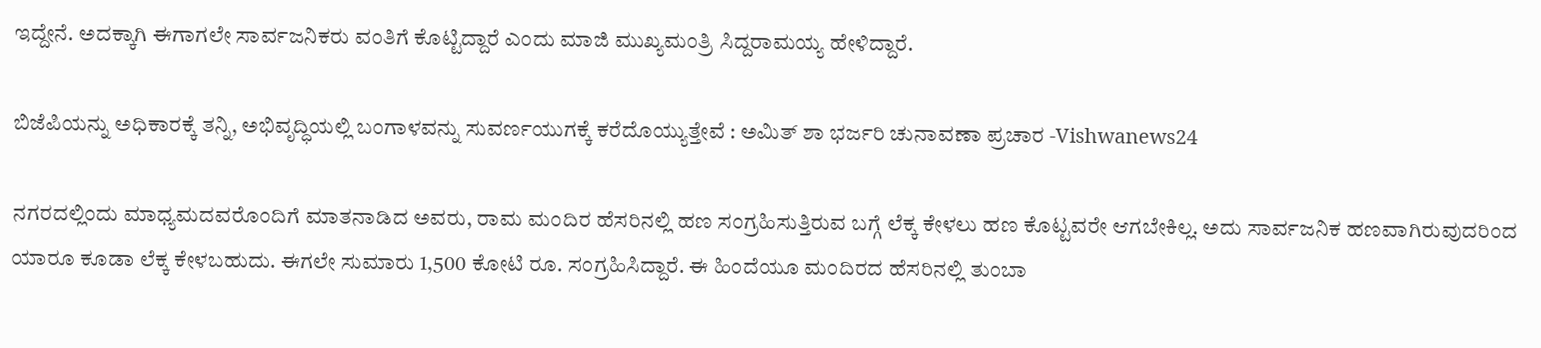ಇದ್ದೇನೆ. ಅದಕ್ಕಾಗಿ ಈಗಾಗಲೇ ಸಾರ್ವಜನಿಕರು ವಂತಿಗೆ ಕೊಟ್ಟಿದ್ದಾರೆ ಎಂದು ಮಾಜಿ ಮುಖ್ಯಮಂತ್ರಿ ಸಿದ್ದರಾಮಯ್ಯ ಹೇಳಿದ್ದಾರೆ.

ಬಿಜೆಪಿಯನ್ನು ಅಧಿಕಾರಕ್ಕೆ ತನ್ನಿ, ಅಭಿವೃದ್ಧಿಯಲ್ಲಿ ಬಂಗಾಳವನ್ನು ಸುವರ್ಣಯುಗಕ್ಕೆ ಕರೆದೊಯ್ಯುತ್ತೇವೆ : ಅಮಿತ್ ಶಾ ಭರ್ಜರಿ ಚುನಾವಣಾ ಪ್ರಚಾರ -Vishwanews24

ನಗರದಲ್ಲಿಂದು ಮಾಧ್ಯಮದವರೊಂದಿಗೆ ಮಾತನಾಡಿದ ಅವರು, ರಾಮ ಮಂದಿರ ಹೆಸರಿನಲ್ಲಿ ಹಣ ಸಂಗ್ರಹಿಸುತ್ತಿರುವ ಬಗ್ಗೆ ಲೆಕ್ಕ ಕೇಳಲು ಹಣ ಕೊಟ್ಟವರೇ ಆಗಬೇಕಿಲ್ಲ. ಅದು ಸಾರ್ವಜನಿಕ ಹಣವಾಗಿರುವುದರಿಂದ ಯಾರೂ ಕೂಡಾ ಲೆಕ್ಕ ಕೇಳಬಹುದು. ಈಗಲೇ ಸುಮಾರು 1,500 ಕೋಟಿ ರೂ. ಸಂಗ್ರಹಿಸಿದ್ದಾರೆ. ಈ ಹಿಂದೆಯೂ ಮಂದಿರದ ಹೆಸರಿನಲ್ಲಿ ತುಂಬಾ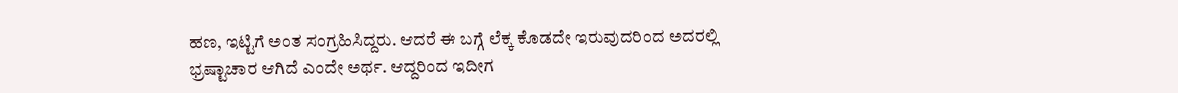ಹಣ, ಇಟ್ಟಿಗೆ ಅಂತ ಸಂಗ್ರಹಿಸಿದ್ದರು. ಆದರೆ ಈ ಬಗ್ಗೆ ಲೆಕ್ಕ ಕೊಡದೇ ಇರುವುದರಿಂದ ಅದರಲ್ಲಿ ಭ್ರಷ್ಟಾಚಾರ ಆಗಿದೆ ಎಂದೇ ಅರ್ಥ. ಆದ್ದರಿಂದ ಇದೀಗ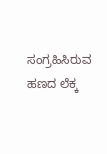ಸಂಗ್ರಹಿಸಿರುವ ಹಣದ ಲೆಕ್ಕ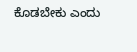ಕೊಡಬೇಕು ಎಂದು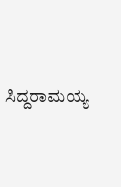ಸಿದ್ದರಾಮಯ್ಯ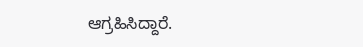ಆಗ್ರಹಿಸಿದ್ದಾರೆ.